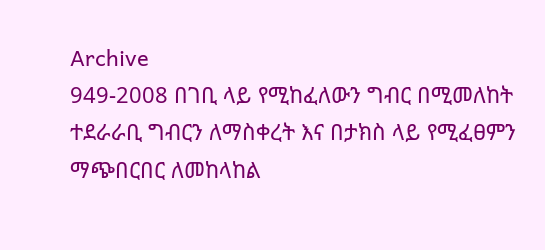Archive
949-2008 በገቢ ላይ የሚከፈለውን ግብር በሚመለከት ተደራራቢ ግብርን ለማስቀረት እና በታክስ ላይ የሚፈፀምን ማጭበርበር ለመከላከል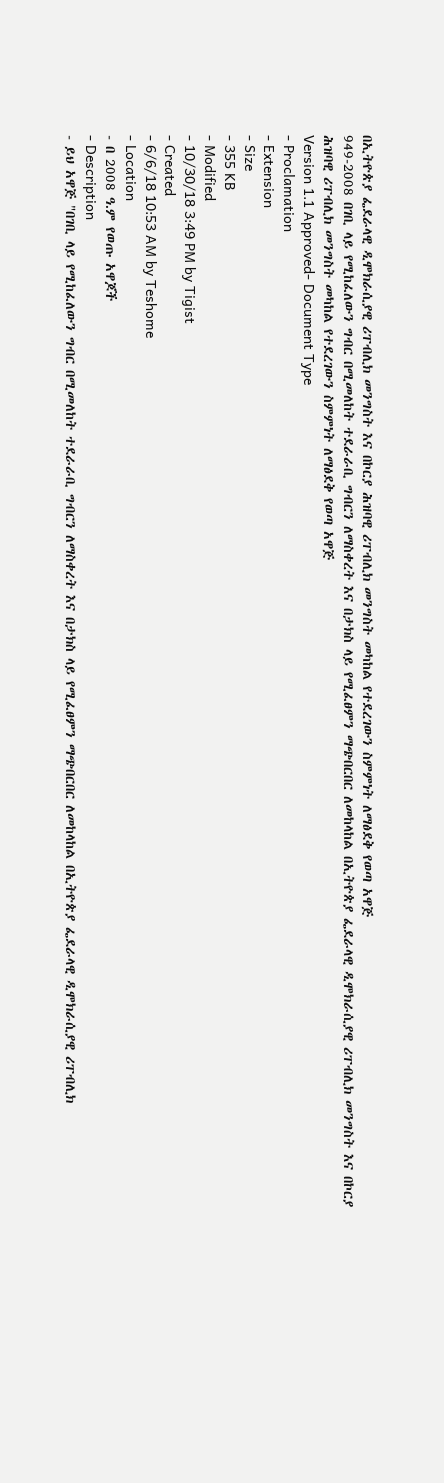በኢትዮጵያ ፌደራላዊ ዲሞክራሲያዊ ሪፐብሊክ መንግስት እና በኮርያ ሕዝባዊ ሪፐብሊክ መንግስት መካከል የተደረገውን ስምምነት ለማፅደቅ የወጣ አዋጅ
949-2008 በገቢ ላይ የሚከፈለውን ግብር በሚመለከት ተደራራቢ ግብርን ለማስቀረት እና በታክስ ላይ የሚፈፀምን ማጭበርበር ለመከላከል በኢትዮጵያ ፌደራላዊ ዲሞክራሲያዊ ሪፐብሊክ መንግስት እና በኮርያ ሕዝባዊ ሪፐብሊክ መንግስት መካከል የተደረገውን ስምምነት ለማፅደቅ የወጣ አዋጅ
Version 1.1 Approved- Document Type
- Proclamation
- Extension
- Size
- 355 KB
- Modified
- 10/30/18 3:49 PM by Tigist
- Created
- 6/6/18 10:53 AM by Teshome
- Location
- በ 2008 ዓ.ም የወጡ አዋጆች
- Description
- ይህ አዋጅ "በገቢ ላይ የሚከፈለውን ግብር በሚመለከት ተደራራቢ ግብርን ለማስቀረት እና በታክስ ላይ የሚፈፀምን ማጭበርበር ለመከላከል በኢትዮጵያ ፌደራላዊ ዲሞክራሲያዊ ሪፐብሊክ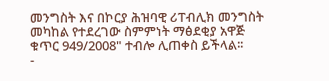መንግስት እና በኮርያ ሕዝባዊ ሪፐብሊክ መንግስት መካከል የተደረገው ስምምነት ማፅደቂያ አዋጅ ቁጥር 949/2008" ተብሎ ሊጠቀስ ይችላል፡፡
-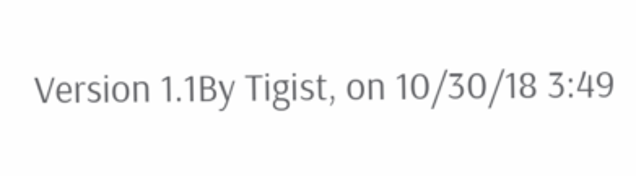Version 1.1By Tigist, on 10/30/18 3:49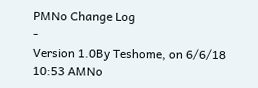PMNo Change Log
-
Version 1.0By Teshome, on 6/6/18 10:53 AMNo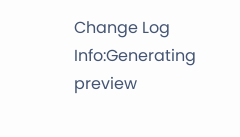Change Log
Info:Generating preview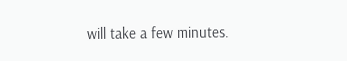will take a few minutes.